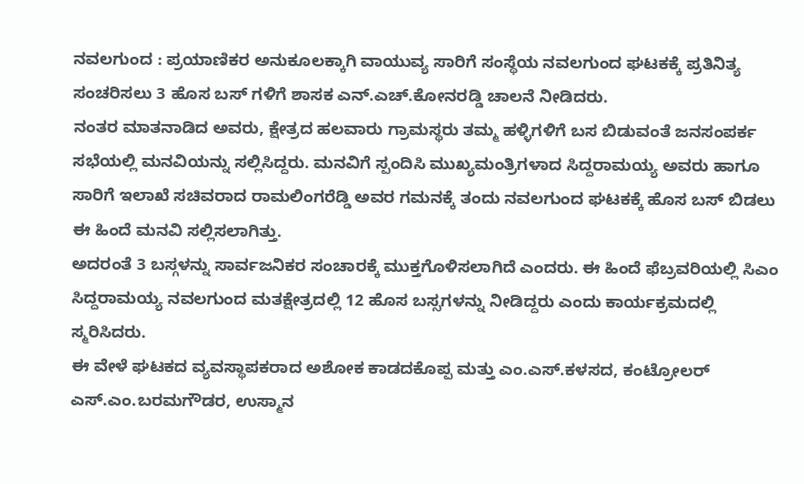ನವಲಗುಂದ : ಪ್ರಯಾಣಿಕರ ಅನುಕೂಲಕ್ಕಾಗಿ ವಾಯುವ್ಯ ಸಾರಿಗೆ ಸಂಸ್ಥೆಯ ನವಲಗುಂದ ಘಟಕಕ್ಕೆ ಪ್ರತಿನಿತ್ಯ ಸಂಚರಿಸಲು 3 ಹೊಸ ಬಸ್ ಗಳಿಗೆ ಶಾಸಕ ಎನ್.ಎಚ್.ಕೋನರಡ್ಡಿ ಚಾಲನೆ ನೀಡಿದರು.
ನಂತರ ಮಾತನಾಡಿದ ಅವರು, ಕ್ಷೇತ್ರದ ಹಲವಾರು ಗ್ರಾಮಸ್ಥರು ತಮ್ಮ ಹಳ್ಳಿಗಳಿಗೆ ಬಸ ಬಿಡುವಂತೆ ಜನಸಂಪರ್ಕ ಸಭೆಯಲ್ಲಿ ಮನವಿಯನ್ನು ಸಲ್ಲಿಸಿದ್ದರು. ಮನವಿಗೆ ಸ್ಪಂದಿಸಿ ಮುಖ್ಯಮಂತ್ರಿಗಳಾದ ಸಿದ್ದರಾಮಯ್ಯ ಅವರು ಹಾಗೂ ಸಾರಿಗೆ ಇಲಾಖೆ ಸಚಿವರಾದ ರಾಮಲಿಂಗರೆಡ್ಡಿ ಅವರ ಗಮನಕ್ಕೆ ತಂದು ನವಲಗುಂದ ಘಟಕಕ್ಕೆ ಹೊಸ ಬಸ್ ಬಿಡಲು ಈ ಹಿಂದೆ ಮನವಿ ಸಲ್ಲಿಸಲಾಗಿತ್ತು.
ಅದರಂತೆ 3 ಬಸ್ಗಳನ್ನು ಸಾರ್ವಜನಿಕರ ಸಂಚಾರಕ್ಕೆ ಮುಕ್ತಗೊಳಿಸಲಾಗಿದೆ ಎಂದರು. ಈ ಹಿಂದೆ ಫೆಬ್ರವರಿಯಲ್ಲಿ ಸಿಎಂ ಸಿದ್ದರಾಮಯ್ಯ ನವಲಗುಂದ ಮತಕ್ಷೇತ್ರದಲ್ಲಿ 12 ಹೊಸ ಬಸ್ಸಗಳನ್ನು ನೀಡಿದ್ದರು ಎಂದು ಕಾರ್ಯಕ್ರಮದಲ್ಲಿ ಸ್ಮರಿಸಿದರು.
ಈ ವೇಳೆ ಘಟಕದ ವ್ಯವಸ್ಥಾಪಕರಾದ ಅಶೋಕ ಕಾಡದಕೊಪ್ಪ ಮತ್ತು ಎಂ.ಎಸ್.ಕಳಸದ, ಕಂಟ್ರೋಲರ್ ಎಸ್.ಎಂ.ಬರಮಗೌಡರ, ಉಸ್ಮಾನ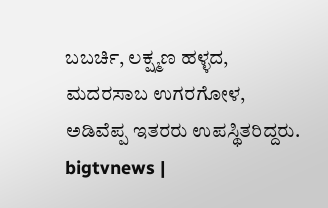ಬಬರ್ಚಿ, ಲಕ್ಷ್ಮಣ ಹಳ್ಳದ, ಮದರಸಾಬ ಉಗರಗೋಳ, ಅಡಿವೆಪ್ಪ ಇತರರು ಉಪಸ್ಥಿತರಿದ್ದರು.
bigtvnews |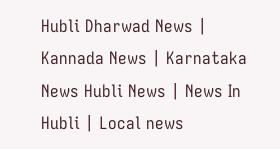Hubli Dharwad News | Kannada News | Karnataka News Hubli News | News In Hubli | Local news